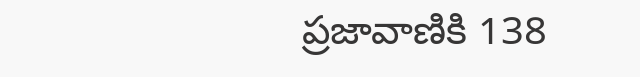ప్రజావాణికి 138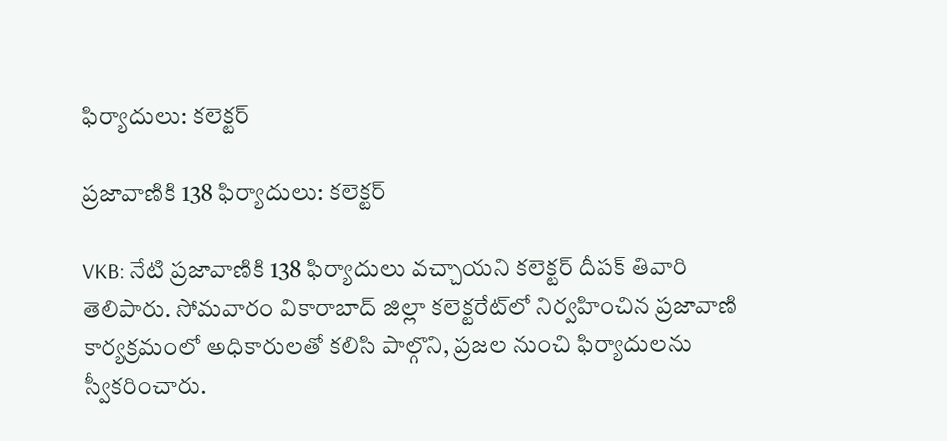ఫిర్యాదులు: కలెక్టర్

ప్రజావాణికి 138 ఫిర్యాదులు: కలెక్టర్

VKB: నేటి ప్రజావాణికి 138 ఫిర్యాదులు వచ్చాయని కలెక్టర్ దీపక్ తివారి తెలిపారు. సోమవారం వికారాబాద్ జిల్లా కలెక్టరేట్‌లో నిర్వహించిన ప్రజావాణి కార్యక్రమంలో అధికారులతో కలిసి పాల్గొని, ప్రజల నుంచి ఫిర్యాదులను స్వీకరించారు.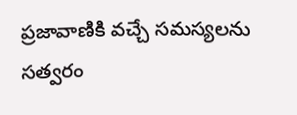ప్రజావాణికి వచ్చే సమస్యలను సత్వరం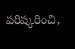పరిష్కరించి,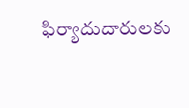ఫిర్యాదుదారులకు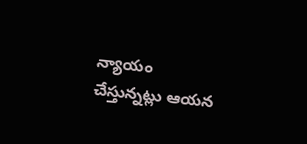న్యాయం చేస్తున్నట్లు ఆయన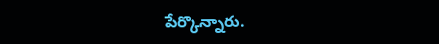పేర్కొన్నారు.